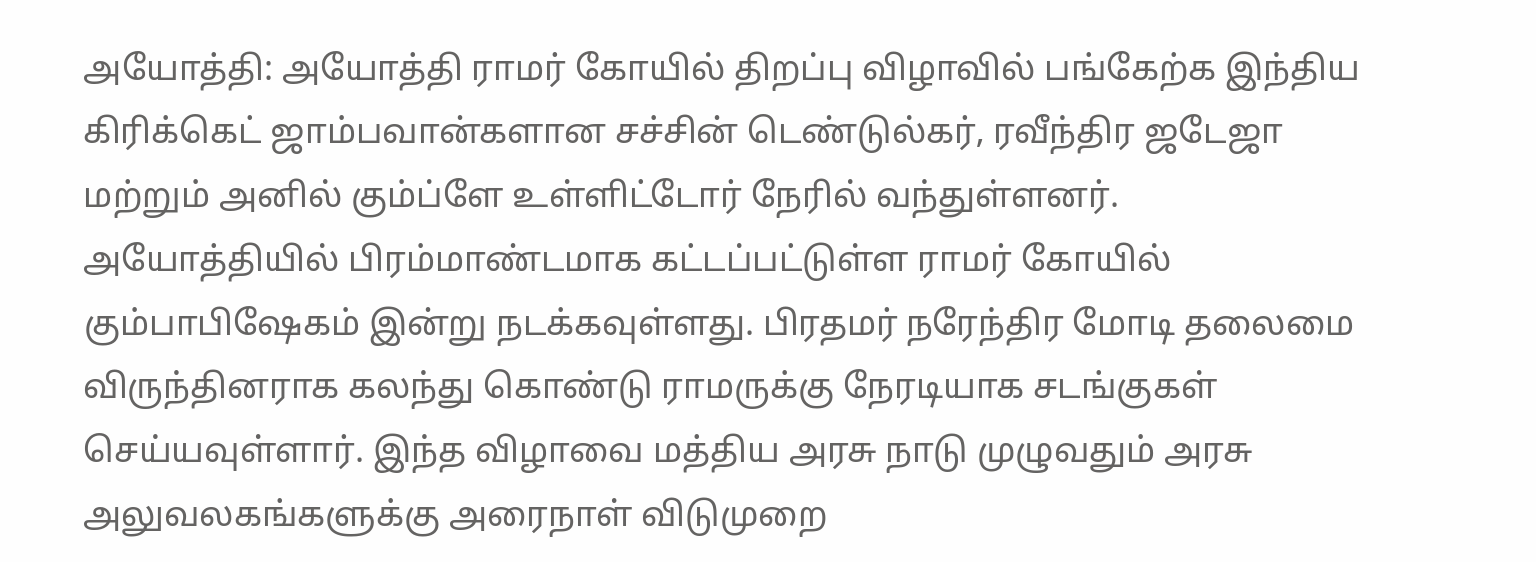அயோத்தி: அயோத்தி ராமர் கோயில் திறப்பு விழாவில் பங்கேற்க இந்திய கிரிக்கெட் ஜாம்பவான்களான சச்சின் டெண்டுல்கர், ரவீந்திர ஜடேஜா மற்றும் அனில் கும்ப்ளே உள்ளிட்டோர் நேரில் வந்துள்ளனர்.
அயோத்தியில் பிரம்மாண்டமாக கட்டப்பட்டுள்ள ராமர் கோயில் கும்பாபிஷேகம் இன்று நடக்கவுள்ளது. பிரதமர் நரேந்திர மோடி தலைமை விருந்தினராக கலந்து கொண்டு ராமருக்கு நேரடியாக சடங்குகள் செய்யவுள்ளார். இந்த விழாவை மத்திய அரசு நாடு முழுவதும் அரசு அலுவலகங்களுக்கு அரைநாள் விடுமுறை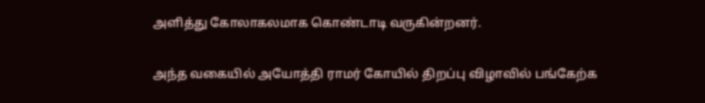அளித்து கோலாகலமாக கொண்டாடி வருகின்றனர்.

அந்த வகையில் அயோத்தி ராமர் கோயில் திறப்பு விழாவில் பங்கேற்க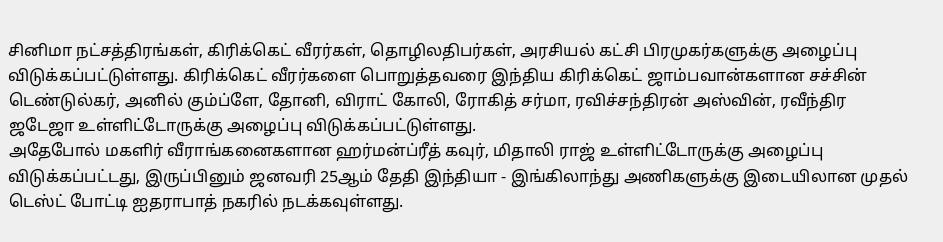சினிமா நட்சத்திரங்கள், கிரிக்கெட் வீரர்கள், தொழிலதிபர்கள், அரசியல் கட்சி பிரமுகர்களுக்கு அழைப்பு விடுக்கப்பட்டுள்ளது. கிரிக்கெட் வீரர்களை பொறுத்தவரை இந்திய கிரிக்கெட் ஜாம்பவான்களான சச்சின் டெண்டுல்கர், அனில் கும்ப்ளே, தோனி, விராட் கோலி, ரோகித் சர்மா, ரவிச்சந்திரன் அஸ்வின், ரவீந்திர ஜடேஜா உள்ளிட்டோருக்கு அழைப்பு விடுக்கப்பட்டுள்ளது.
அதேபோல் மகளிர் வீராங்கனைகளான ஹர்மன்ப்ரீத் கவுர், மிதாலி ராஜ் உள்ளிட்டோருக்கு அழைப்பு விடுக்கப்பட்டது, இருப்பினும் ஜனவரி 25ஆம் தேதி இந்தியா - இங்கிலாந்து அணிகளுக்கு இடையிலான முதல் டெஸ்ட் போட்டி ஐதராபாத் நகரில் நடக்கவுள்ளது.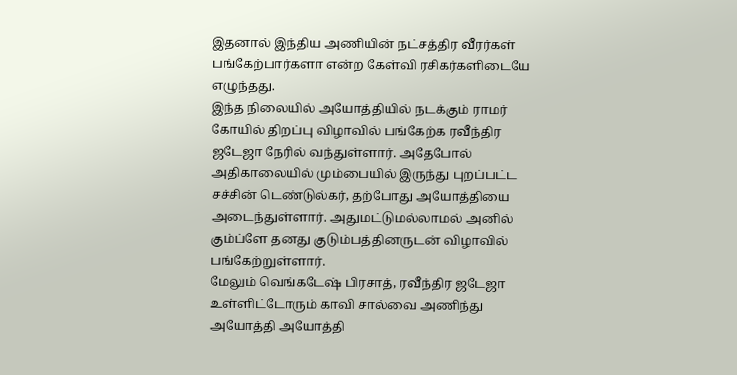இதனால் இந்திய அணியின் நட்சத்திர வீரர்கள் பங்கேற்பார்களா என்ற கேள்வி ரசிகர்களிடையே எழுந்தது.
இந்த நிலையில் அயோத்தியில் நடக்கும் ராமர் கோயில் திறப்பு விழாவில் பங்கேற்க ரவீந்திர ஜடேஜா நேரில் வந்துள்ளார். அதேபோல் அதிகாலையில் மும்பையில் இருந்து புறப்பட்ட சச்சின் டெண்டுல்கர், தற்போது அயோத்தியை அடைந்துள்ளார். அதுமட்டுமல்லாமல் அனில் கும்ப்ளே தனது குடும்பத்தினருடன் விழாவில் பங்கேற்றுள்ளார்.
மேலும் வெங்கடேஷ் பிரசாத், ரவீந்திர ஜடேஜா உள்ளிட்டோரும் காவி சால்வை அணிந்து அயோத்தி அயோத்தி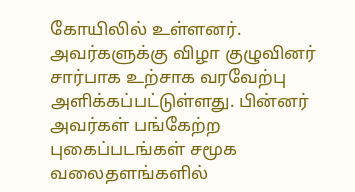கோயிலில் உள்ளனர். அவர்களுக்கு விழா குழுவினர் சார்பாக உற்சாக வரவேற்பு அளிக்கப்பட்டுள்ளது. பின்னர் அவர்கள் பங்கேற்ற புகைப்படங்கள் சமூக வலைதளங்களில்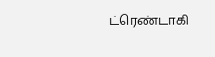ட்ரெண்டாகி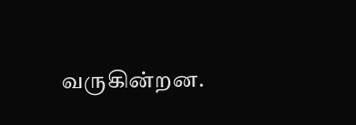வருகின்றன.